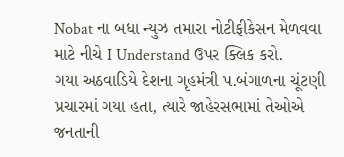Nobat ના બધા ન્યુઝ તમારા નોટીફીકેસન મેળવવા માટે નીચે I Understand ઉપર ક્લિક કરો.
ગયા અઠવાડિયે દેશના ગૃહમંત્રી પ.બંગાળના ચૂંટણી પ્રચારમાં ગયા હતા, ત્યારે જાહેરસભામાં તેઓએ જનતાની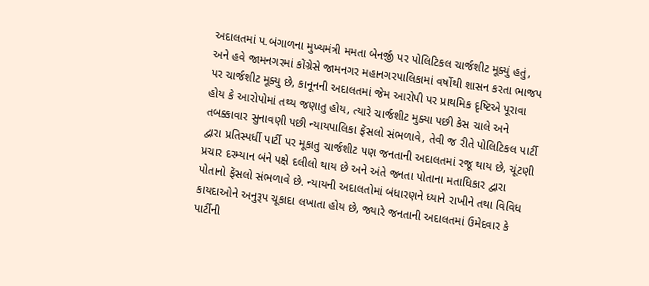અદાલતમાં પ.બંગાળના મુખ્યમંત્રી મમતા બેનર્જી પર પોલિટિકલ ચાર્જશીટ મૂક્યું હતું, અને હવે જામનગરમાં કોંગ્રેસે જામનગર મહાનગરપાલિકામાં વર્ષોથી શાસન કરતા ભાજપ પર ચાર્જશીટ મૂક્યુ છે, કાનૂનની અદાલતમાં જેમ આરોપી પર પ્રાથમિક દૃષ્ટિએ પૂરાવા હોય કે આરોપોમાં તથ્ય જણાતુ હોય, ત્યારે ચાર્જશીટ મુક્યા પછી કેસ ચાલે અને તબક્કાવાર સુનાવણી પછી ન્યાયપાલિકા ફેંસલો સંભળાવે, તેવી જ રીતે પોલિટિકલ પાર્ટી દ્વારા પ્રતિસ્પર્ધી પાર્ટી પર મૂકાતુ ચાર્જશીટ ૫ણ જનતાની અદાલતમાં રજૂ થાય છે, ચૂંટણી પ્રચાર દરમ્યાન બંને પક્ષે દલીલો થાય છે અને અંતે જનતા પોતાના મતાધિકાર દ્વારા પોતાનો ફેંસલો સંભળાવે છે. ન્યાયની અદાલતોમાં બંધારણને ધ્યાને રાખીને તથા વિવિધ કાયદાઓને અનુરૂપ ચૂકાદા લખાતા હોય છે, જ્યારે જનતાની અદાલતમાં ઉમેદવાર કે પાર્ટીની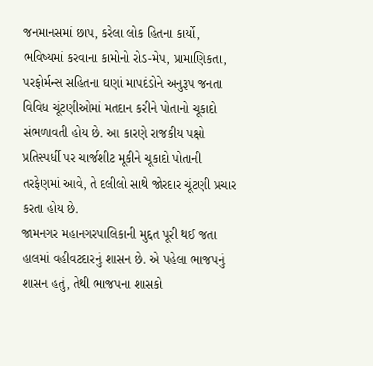જનમાનસમાં છાપ, કરેલા લોક હિતના કાર્યો, ભવિષ્યમાં કરવાના કામોનો રોડ-મેપ, પ્રામાણિકતા, પરફોર્મન્સ સહિતના ઘણાં માપદંડોને અનુરૂપ જનતા વિવિધ ચૂંટણીઓમાં મતદાન કરીને પોતાનો ચૂકાદો સંભળાવતી હોય છે. આ કારણે રાજકીય પક્ષો પ્રતિસ્પર્ધી પર ચાર્જશીટ મૂકીને ચૂકાદો પોતાની તરફેણમાં આવે, તે દલીલો સાથે જોરદાર ચૂંટણી પ્રચાર કરતા હોય છે.
જામનગર મહાનગરપાલિકાની મુદ્દત પૂરી થઈ જતા હાલમાં વહીવટદારનું શાસન છે. એ પહેલા ભાજપનું શાસન હતું, તેથી ભાજપના શાસકો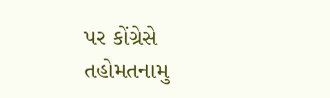પર કોંગ્રેસે તહોમતનામુ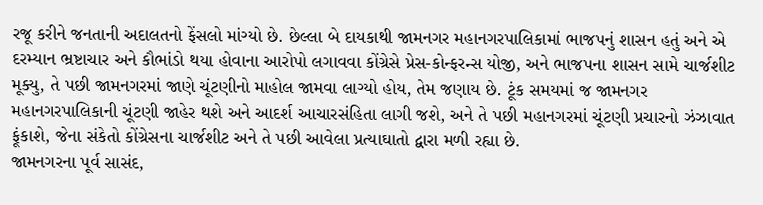રજૂ કરીને જનતાની અદાલતનો ફેંસલો માંગ્યો છે. છેલ્લા બે દાયકાથી જામનગર મહાનગરપાલિકામાં ભાજપનું શાસન હતું અને એ દરમ્યાન ભ્રષ્ટાચાર અને કૌભાંડો થયા હોવાના આરોપો લગાવવા કોંગ્રેસે પ્રેસ-કોન્ફરન્સ યોજી, અને ભાજપના શાસન સામે ચાર્જશીટ મૂક્યુ, તે પછી જામનગરમાં જાણે ચૂંટણીનો માહોલ જામવા લાગ્યો હોય, તેમ જણાય છે. ટૂંક સમયમાં જ જામનગર મહાનગરપાલિકાની ચૂંટણી જાહેર થશે અને આદર્શ આચારસંહિતા લાગી જશે, અને તે પછી મહાનગરમાં ચૂંટણી પ્રચારનો ઝંઝાવાત ફૂંકાશે, જેના સંકેતો કોંગ્રેસના ચાર્જશીટ અને તે પછી આવેલા પ્રત્યાઘાતો દ્વારા મળી રહ્યા છે.
જામનગરના પૂર્વ સાસંદ,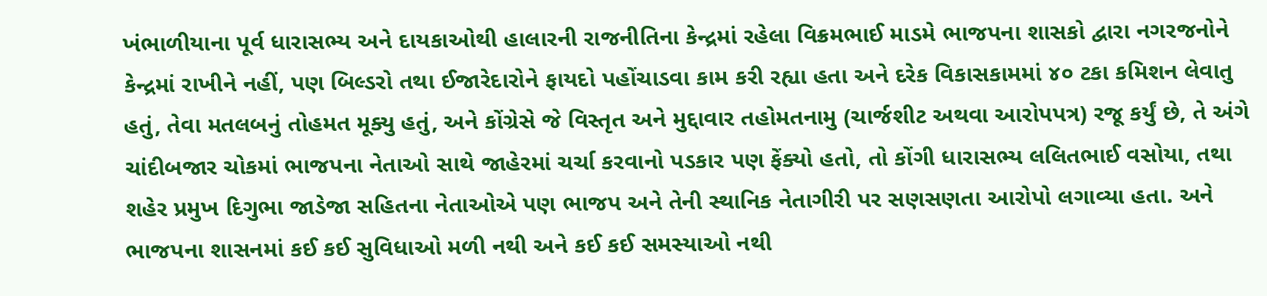ખંભાળીયાના પૂર્વ ધારાસભ્ય અને દાયકાઓથી હાલારની રાજનીતિના કેન્દ્રમાં રહેલા વિક્રમભાઈ માડમે ભાજપના શાસકો દ્વારા નગરજનોને કેન્દ્રમાં રાખીને નહીં, પણ બિલ્ડરો તથા ઈજારેદારોને ફાયદો પહોંચાડવા કામ કરી રહ્યા હતા અને દરેક વિકાસકામમાં ૪૦ ટકા કમિશન લેવાતુ હતું, તેવા મતલબનું તોહમત મૂક્યુ હતું, અને કોંગ્રેસે જે વિસ્તૃત અને મુદ્દાવાર તહોમતનામુ (ચાર્જશીટ અથવા આરોપપત્ર) રજૂ કર્યું છે, તે અંગે ચાંદીબજાર ચોકમાં ભાજપના નેતાઓ સાથે જાહેરમાં ચર્ચા કરવાનો પડકાર પણ ફેંક્યો હતો, તો કોંગી ધારાસભ્ય લલિતભાઈ વસોયા, તથા શહેર પ્રમુખ દિગુભા જાડેજા સહિતના નેતાઓએ પણ ભાજપ અને તેની સ્થાનિક નેતાગીરી પર સણસણતા આરોપો લગાવ્યા હતા. અને ભાજપના શાસનમાં કઈ કઈ સુવિધાઓ મળી નથી અને કઈ કઈ સમસ્યાઓ નથી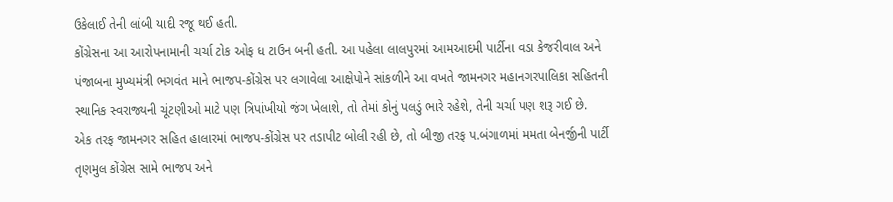ઉકેલાઈ તેની લાંબી યાદી રજૂ થઈ હતી.
કોંગ્રેસના આ આરોપનામાની ચર્ચા ટોક ઓફ ધ ટાઉન બની હતી. આ પહેલા લાલપુરમાં આમઆદમી પાર્ટીના વડા કેજરીવાલ અને પંજાબના મુખ્યમંત્રી ભગવંત માને ભાજપ-કોંગ્રેસ પર લગાવેલા આક્ષેપોને સાંકળીને આ વખતે જામનગર મહાનગરપાલિકા સહિતની સ્થાનિક સ્વરાજ્યની ચૂંટણીઓ માટે પણ ત્રિપાંખીયો જંગ ખેલાશે, તો તેમાં કોનું પલડું ભારે રહેશે, તેની ચર્ચા પણ શરૂ ગઈ છે.
એક તરફ જામનગર સહિત હાલારમાં ભાજપ-કોંગ્રેસ પર તડાપીટ બોલી રહી છે, તો બીજી તરફ પ.બંગાળમાં મમતા બેનર્જીની પાર્ટી તૃણમુલ કોંગ્રેસ સામે ભાજપ અને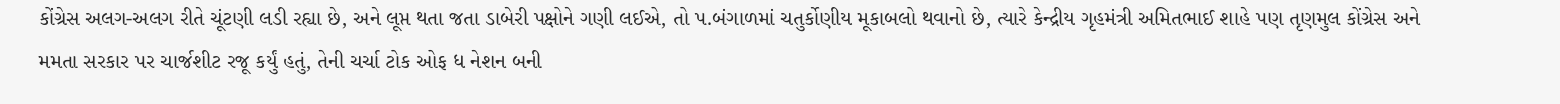કોંગ્રેસ અલગ-અલગ રીતે ચૂંટણી લડી રહ્યા છે, અને લૂપ્ત થતા જતા ડાબેરી પક્ષોને ગણી લઈએ, તો પ.બંગાળમાં ચતુર્કોણીય મૂકાબલો થવાનો છે, ત્યારે કેન્દ્રીય ગૃહમંત્રી અમિતભાઈ શાહે પણ તૃણમુલ કોંગ્રેસ અને મમતા સરકાર પર ચાર્જશીટ રજૂ કર્યું હતું, તેની ચર્ચા ટોક ઓફ ધ નેશન બની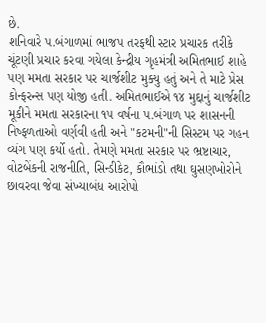છે.
શનિવારે પ.બંગાળમાં ભાજપ તરફથી સ્ટાર પ્રચારક તરીકે ચૂંટણી પ્રચાર કરવા ગયેલા કેન્દ્રીય ગૃહમંત્રી અમિતભાઈ શાહે પણ મમતા સરકાર પર ચાર્જશીટ મુક્યુ હતું અને તે માટે પ્રેસ કોન્ફરન્સ પણ યોજી હતી. અમિતભાઈએ ૧૪ મુદ્દાનું ચાર્જશીટ મૂકીને મમતા સરકારના ૧૫ વર્ષના પ.બંગાળ પર શાસનની નિષ્ફળતાઓ વર્ણવી હતી અને "કટમની"ની સિસ્ટમ પર ગહન વ્યંગ પણ કર્યો હતો. તેમણે મમતા સરકાર પર ભ્રષ્ટાચાર, વોટબેંકની રાજનીતિ, સિન્ડીકેટ, કૌભાંડો તથા ઘુસણખોરોને છાવરવા જેવા સંખ્યાબંધ આરોપો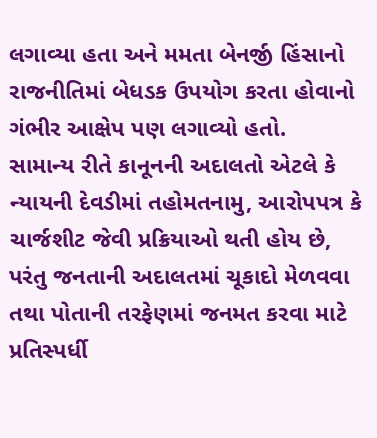લગાવ્યા હતા અને મમતા બેનર્જી હિંસાનો રાજનીતિમાં બેધડક ઉપયોગ કરતા હોવાનો ગંભીર આક્ષેપ પણ લગાવ્યો હતો.
સામાન્ય રીતે કાનૂનની અદાલતો એટલે કે ન્યાયની દેવડીમાં તહોમતનામુ, આરોપપત્ર કે ચાર્જશીટ જેવી પ્રક્રિયાઓ થતી હોય છે, પરંતુ જનતાની અદાલતમાં ચૂકાદો મેળવવા તથા પોતાની તરફેણમાં જનમત કરવા માટે પ્રતિસ્પર્ધી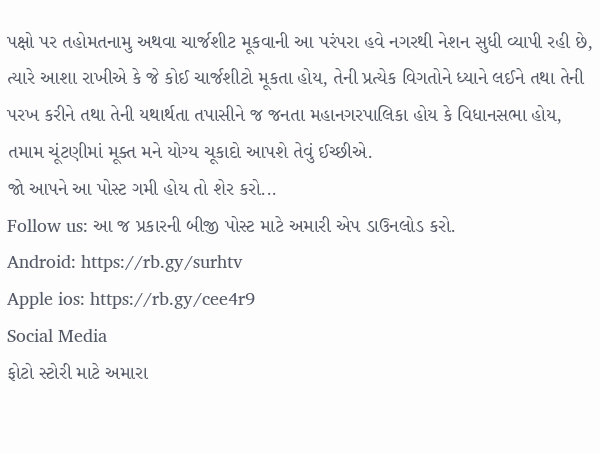પક્ષો પર તહોમતનામુ અથવા ચાર્જશીટ મૂકવાની આ પરંપરા હવે નગરથી નેશન સુધી વ્યાપી રહી છે, ત્યારે આશા રાખીએ કે જે કોઈ ચાર્જશીટો મૂકતા હોય, તેની પ્રત્યેક વિગતોને ધ્યાને લઈને તથા તેની પરખ કરીને તથા તેની યથાર્થતા તપાસીને જ જનતા મહાનગરપાલિકા હોય કે વિધાનસભા હોય, તમામ ચૂંટણીમાં મૂક્ત મને યોગ્ય ચૂકાદો આપશે તેવું ઈચ્છીએ.
જો આપને આ પોસ્ટ ગમી હોય તો શેર કરો...
Follow us: આ જ પ્રકારની બીજી પોસ્ટ માટે અમારી એપ ડાઉનલોડ કરો.
Android: https://rb.gy/surhtv
Apple ios: https://rb.gy/cee4r9
Social Media
ફોટો સ્ટોરી માટે અમારા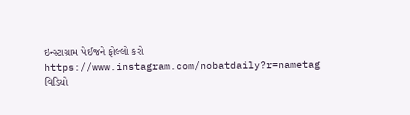ઇન્સ્ટાગ્રામ પેઈજને ફોલ્લો કરો
https://www.instagram.com/nobatdaily?r=nametag
વિડિયો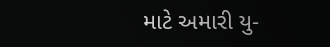માટે અમારી યુ-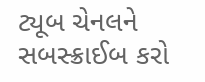ટ્યૂબ ચેનલને સબસ્ક્રાઈબ કરો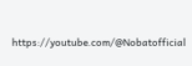https://youtube.com/@Nobatofficial